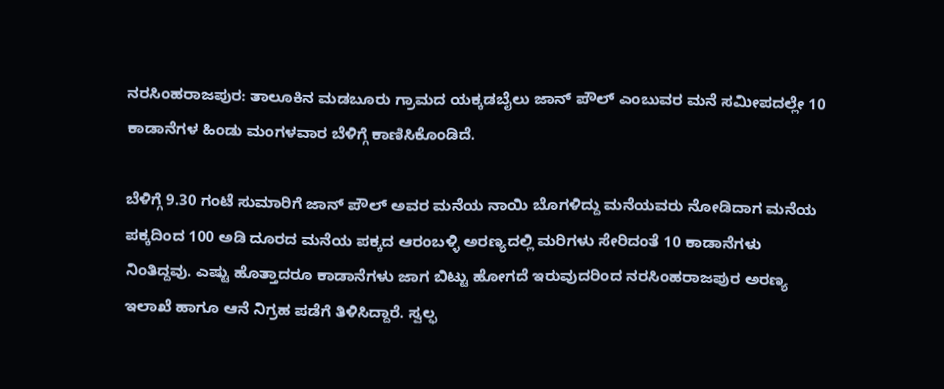ನರಸಿಂಹರಾಜಪುರ: ತಾಲೂಕಿನ ಮಡಬೂರು ಗ್ರಾಮದ ಯಕ್ಕಡಬೈಲು ಜಾನ್ ಪೌಲ್ ಎಂಬುವರ ಮನೆ ಸಮೀಪದಲ್ಲೇ 10 ಕಾಡಾನೆಗಳ ಹಿಂಡು ಮಂಗಳವಾರ ಬೆಳಿಗ್ಗೆ ಕಾಣಿಸಿಕೊಂಡಿದೆ.

ಬೆಳಿಗ್ಗೆ 9.30 ಗಂಟೆ ಸುಮಾರಿಗೆ ಜಾನ್ ಪೌಲ್ ಅವರ ಮನೆಯ ನಾಯಿ ಬೊಗಳಿದ್ದು ಮನೆಯವರು ನೋಡಿದಾಗ ಮನೆಯ ಪಕ್ಕದಿಂದ 100 ಅಡಿ ದೂರದ ಮನೆಯ ಪಕ್ಕದ ಆರಂಬಳ್ಳಿ ಅರಣ್ಯದಲ್ಲಿ ಮರಿಗಳು ಸೇರಿದಂತೆ 10 ಕಾಡಾನೆಗಳು ನಿಂತಿದ್ದವು. ಎಷ್ಟು ಹೊತ್ತಾದರೂ ಕಾಡಾನೆಗಳು ಜಾಗ ಬಿಟ್ಟು ಹೋಗದೆ ಇರುವುದರಿಂದ ನರಸಿಂಹರಾಜಪುರ ಅರಣ್ಯ ಇಲಾಖೆ ಹಾಗೂ ಆನೆ ನಿಗ್ರಹ ಪಡೆಗೆ ತಿಳಿಸಿದ್ದಾರೆ. ಸ್ವಲ್ಫ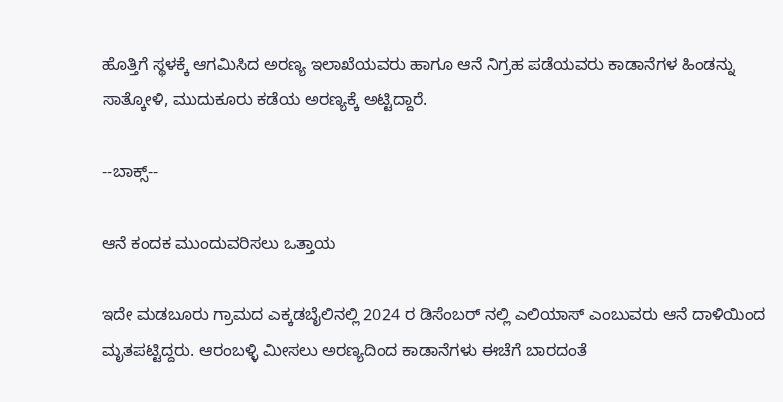ಹೊತ್ತಿಗೆ ಸ್ಥಳಕ್ಕೆ ಆಗಮಿಸಿದ ಅರಣ್ಯ ಇಲಾಖೆಯವರು ಹಾಗೂ ಆನೆ ನಿಗ್ರಹ ಪಡೆಯವರು ಕಾಡಾನೆಗಳ ಹಿಂಡನ್ನು ಸಾತ್ಕೋಳಿ, ಮುದುಕೂರು ಕಡೆಯ ಅರಣ್ಯಕ್ಕೆ ಅಟ್ಟಿದ್ದಾರೆ.

--ಬಾಕ್ಸ್--

ಆನೆ ಕಂದಕ ಮುಂದುವರಿಸಲು ಒತ್ತಾಯ

ಇದೇ ಮಡಬೂರು ಗ್ರಾಮದ ಎಕ್ಕಡಬೈಲಿನಲ್ಲಿ 2024 ರ ಡಿಸೆಂಬರ್ ನಲ್ಲಿ ಎಲಿಯಾಸ್ ಎಂಬುವರು ಆನೆ ದಾಳಿಯಿಂದ ಮೃತಪಟ್ಟಿದ್ದರು. ಆರಂಬಳ್ಳಿ ಮೀಸಲು ಅರಣ್ಯದಿಂದ ಕಾಡಾನೆಗಳು ಈಚೆಗೆ ಬಾರದಂತೆ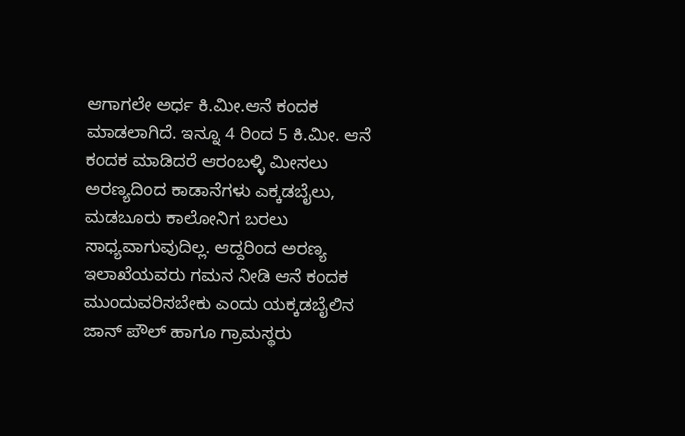ಆಗಾಗಲೇ ಅರ್ಧ ಕಿ.ಮೀ.ಆನೆ ಕಂದಕ ಮಾಡಲಾಗಿದೆ. ಇನ್ನೂ 4 ರಿಂದ 5 ಕಿ.ಮೀ. ಆನೆ ಕಂದಕ ಮಾಡಿದರೆ ಆರಂಬಳ್ಳಿ ಮೀಸಲು ಅರಣ್ಯದಿಂದ ಕಾಡಾನೆಗಳು ಎಕ್ಕಡಬೈಲು, ಮಡಬೂರು ಕಾಲೋನಿಗ ಬರಲು ಸಾಧ್ಯವಾಗುವುದಿಲ್ಲ. ಆದ್ದರಿಂದ ಅರಣ್ಯ ಇಲಾಖೆಯವರು ಗಮನ ನೀಡಿ ಆನೆ ಕಂದಕ ಮುಂದುವರಿಸಬೇಕು ಎಂದು ಯಕ್ಕಡಬೈಲಿನ ಜಾನ್ ಪೌಲ್ ಹಾಗೂ ಗ್ರಾಮಸ್ಥರು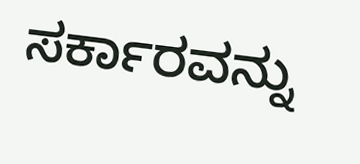ಸರ್ಕಾರವನ್ನು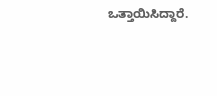ಒತ್ತಾಯಿಸಿದ್ದಾರೆ.